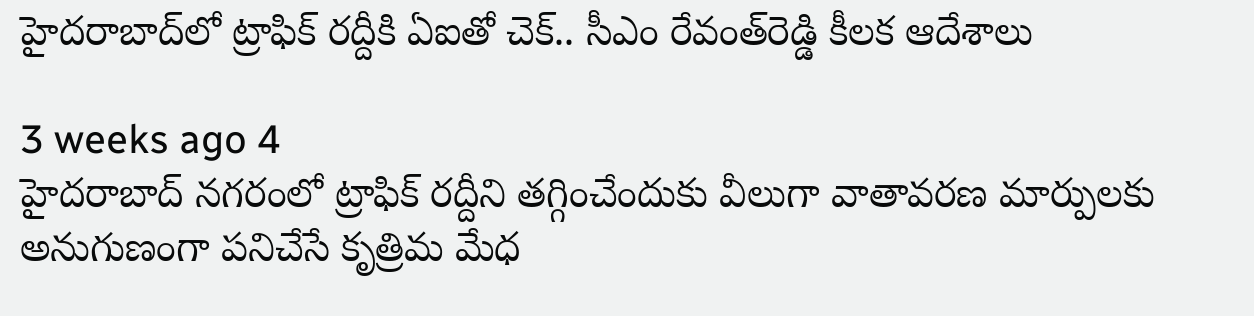హైదరాబాద్‌లో ట్రాఫిక్ రద్దీకి ఏఐతో చెక్.. సీఎం రేవంత్‌రెడ్డి కీలక ఆదేశాలు

3 weeks ago 4
హైదరాబాద్ నగరంలో ట్రాఫిక్ రద్దీని తగ్గించేందుకు వీలుగా వాతావరణ మార్పులకు అనుగుణంగా పనిచేసే కృత్రిమ మేధ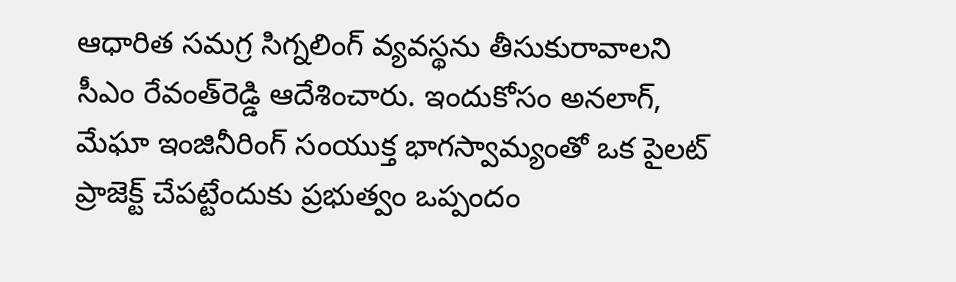ఆధారిత సమగ్ర సిగ్నలింగ్ వ్యవస్థను తీసుకురావాలని సీఎం రేవంత్‌రెడ్డి ఆదేశించారు. ఇందుకోసం అనలాగ్, మేఘా ఇంజినీరింగ్ సంయుక్త భాగస్వామ్యంతో ఒక పైలట్ ప్రాజెక్ట్ చేపట్టేందుకు ప్రభుత్వం ఒప్పందం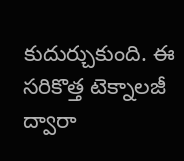కుదుర్చుకుంది. ఈ సరికొత్త టెక్నాలజీ ద్వారా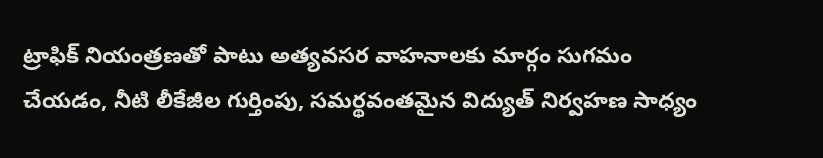ట్రాఫిక్ నియంత్రణతో పాటు అత్యవసర వాహనాలకు మార్గం సుగమం చేయడం, నీటి లీకేజీల గుర్తింపు, సమర్థవంతమైన విద్యుత్ నిర్వహణ సాధ్యం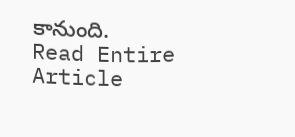కానుంది.
Read Entire Article